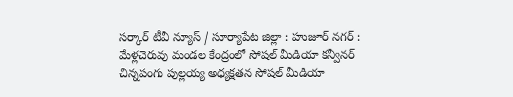సర్కార్ టీవీ న్యూస్ / సూర్యాపేట జిల్లా : హుజూర్ నగర్ : మేళ్లచెరువు మండల కేంద్రంలో సోషల్ మీడియా కన్వీనర్ చిన్నపంగు పుల్లయ్య అధ్యక్షతన సోషల్ మీడియా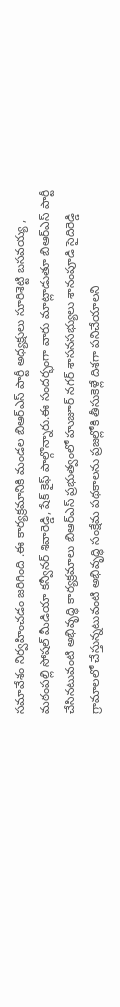సమావేశం నిర్వహించడం జరిగింది .ఈ కార్యక్రమానికి మండల బిఆర్ఎస్ పార్టీ అధ్యక్షులు సూరిశెట్టి బసవయ్య , మఠంపల్లి సోషల్ మీడియా కన్వీనర్ శివారెడ్డి, షేక్ కైఫ్ పాల్గొన్నారు.ఈ సందర్భంగా వారు మాట్లాడుతూ బిఆర్ఎస్ పార్టీ చేసినటువంటి అభివృద్ధి కార్యక్రమాలు బిఆర్ఎస్ ప్రభుత్వంలో హుజూర్ నగర్ శాసనసభ్యులు శానంపూడి సైదిరెడ్డి గ్రామాలలో చేస్తున్నటువంటి అభివృద్ధి సంక్షేమ పథకాలను ప్రజల్లోకి తీసుకెళ్లే దిశగా పనిచేయాలని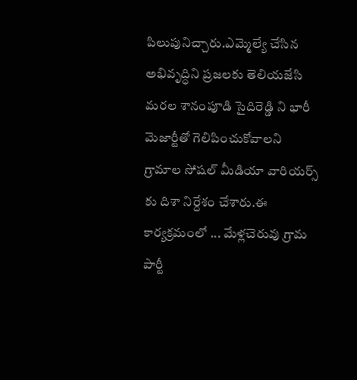పిలుపునిచ్చారు.ఎమ్మెల్యే చేసిన అభివృద్ధిని ప్రజలకు తెలియజేసి మరల శానంపూడి సైదిరెడ్డి ని భారీ మెజార్టీతో గెలిపించుకోవాలని గ్రామాల సోషల్ మీడియా వారియర్స్ కు దిశా నిర్దేశం చేశారు.ఈ కార్యక్రమంలో ... మేళ్లచెరువు గ్రామ పార్టీ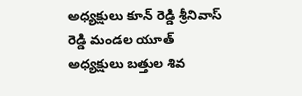అధ్యక్షులు కూన్ రెడ్డి శ్రీనివాస్ రెడ్డి మండల యూత్ అధ్యక్షులు బత్తుల శివ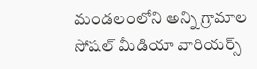మండలంలోని అన్ని గ్రామాల సోషల్ మీడియా వారియర్స్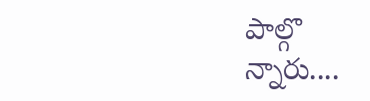పాల్గొ న్నారు....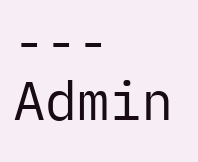---
Admin